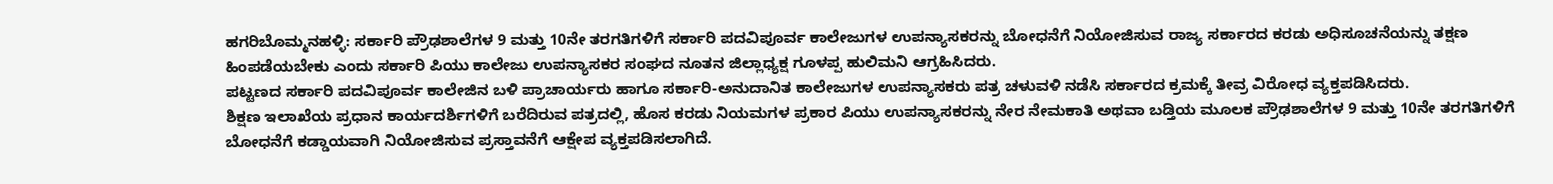ಹಗರಿಬೊಮ್ಮನಹಳ್ಳಿ: ಸರ್ಕಾರಿ ಪ್ರೌಢಶಾಲೆಗಳ 9 ಮತ್ತು 10ನೇ ತರಗತಿಗಳಿಗೆ ಸರ್ಕಾರಿ ಪದವಿಪೂರ್ವ ಕಾಲೇಜುಗಳ ಉಪನ್ಯಾಸಕರನ್ನು ಬೋಧನೆಗೆ ನಿಯೋಜಿಸುವ ರಾಜ್ಯ ಸರ್ಕಾರದ ಕರಡು ಅಧಿಸೂಚನೆಯನ್ನು ತಕ್ಷಣ ಹಿಂಪಡೆಯಬೇಕು ಎಂದು ಸರ್ಕಾರಿ ಪಿಯು ಕಾಲೇಜು ಉಪನ್ಯಾಸಕರ ಸಂಘದ ನೂತನ ಜಿಲ್ಲಾಧ್ಯಕ್ಷ ಗೂಳಪ್ಪ ಹುಲಿಮನಿ ಆಗ್ರಹಿಸಿದರು.
ಪಟ್ಟಣದ ಸರ್ಕಾರಿ ಪದವಿಪೂರ್ವ ಕಾಲೇಜಿನ ಬಳಿ ಪ್ರಾಚಾರ್ಯರು ಹಾಗೂ ಸರ್ಕಾರಿ-ಅನುದಾನಿತ ಕಾಲೇಜುಗಳ ಉಪನ್ಯಾಸಕರು ಪತ್ರ ಚಳುವಳಿ ನಡೆಸಿ ಸರ್ಕಾರದ ಕ್ರಮಕ್ಕೆ ತೀವ್ರ ವಿರೋಧ ವ್ಯಕ್ತಪಡಿಸಿದರು.
ಶಿಕ್ಷಣ ಇಲಾಖೆಯ ಪ್ರಧಾನ ಕಾರ್ಯದರ್ಶಿಗಳಿಗೆ ಬರೆದಿರುವ ಪತ್ರದಲ್ಲಿ, ಹೊಸ ಕರಡು ನಿಯಮಗಳ ಪ್ರಕಾರ ಪಿಯು ಉಪನ್ಯಾಸಕರನ್ನು ನೇರ ನೇಮಕಾತಿ ಅಥವಾ ಬಡ್ತಿಯ ಮೂಲಕ ಪ್ರೌಢಶಾಲೆಗಳ 9 ಮತ್ತು 10ನೇ ತರಗತಿಗಳಿಗೆ ಬೋಧನೆಗೆ ಕಡ್ಡಾಯವಾಗಿ ನಿಯೋಜಿಸುವ ಪ್ರಸ್ತಾವನೆಗೆ ಆಕ್ಷೇಪ ವ್ಯಕ್ತಪಡಿಸಲಾಗಿದೆ.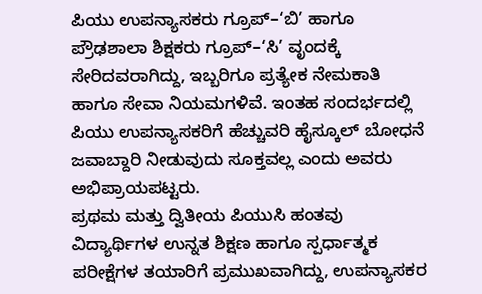ಪಿಯು ಉಪನ್ಯಾಸಕರು ಗ್ರೂಪ್–‘ಬಿ’ ಹಾಗೂ ಪ್ರೌಢಶಾಲಾ ಶಿಕ್ಷಕರು ಗ್ರೂಪ್–‘ಸಿ’ ವೃಂದಕ್ಕೆ ಸೇರಿದವರಾಗಿದ್ದು, ಇಬ್ಬರಿಗೂ ಪ್ರತ್ಯೇಕ ನೇಮಕಾತಿ ಹಾಗೂ ಸೇವಾ ನಿಯಮಗಳಿವೆ. ಇಂತಹ ಸಂದರ್ಭದಲ್ಲಿ ಪಿಯು ಉಪನ್ಯಾಸಕರಿಗೆ ಹೆಚ್ಚುವರಿ ಹೈಸ್ಕೂಲ್ ಬೋಧನೆ ಜವಾಬ್ದಾರಿ ನೀಡುವುದು ಸೂಕ್ತವಲ್ಲ ಎಂದು ಅವರು ಅಭಿಪ್ರಾಯಪಟ್ಟರು.
ಪ್ರಥಮ ಮತ್ತು ದ್ವಿತೀಯ ಪಿಯುಸಿ ಹಂತವು ವಿದ್ಯಾರ್ಥಿಗಳ ಉನ್ನತ ಶಿಕ್ಷಣ ಹಾಗೂ ಸ್ಪರ್ಧಾತ್ಮಕ ಪರೀಕ್ಷೆಗಳ ತಯಾರಿಗೆ ಪ್ರಮುಖವಾಗಿದ್ದು, ಉಪನ್ಯಾಸಕರ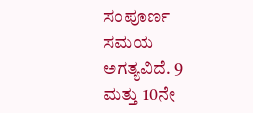ಸಂಪೂರ್ಣ ಸಮಯ ಅಗತ್ಯವಿದೆ. 9 ಮತ್ತು 10ನೇ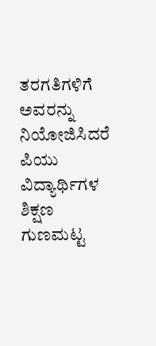ತರಗತಿಗಳಿಗೆ ಅವರನ್ನು ನಿಯೋಜಿಸಿದರೆ ಪಿಯು ವಿದ್ಯಾರ್ಥಿಗಳ ಶಿಕ್ಷಣ ಗುಣಮಟ್ಟ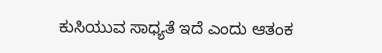ಕುಸಿಯುವ ಸಾಧ್ಯತೆ ಇದೆ ಎಂದು ಆತಂಕ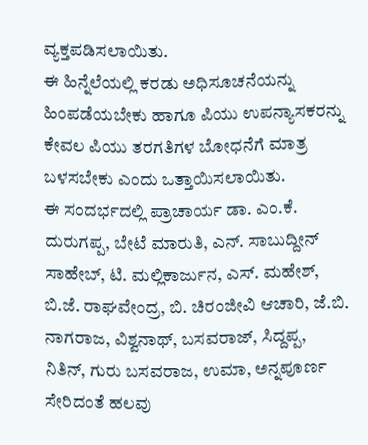ವ್ಯಕ್ತಪಡಿಸಲಾಯಿತು.
ಈ ಹಿನ್ನೆಲೆಯಲ್ಲಿ ಕರಡು ಅಧಿಸೂಚನೆಯನ್ನು ಹಿಂಪಡೆಯಬೇಕು ಹಾಗೂ ಪಿಯು ಉಪನ್ಯಾಸಕರನ್ನು ಕೇವಲ ಪಿಯು ತರಗತಿಗಳ ಬೋಧನೆಗೆ ಮಾತ್ರ ಬಳಸಬೇಕು ಎಂದು ಒತ್ತಾಯಿಸಲಾಯಿತು.
ಈ ಸಂದರ್ಭದಲ್ಲಿ ಪ್ರಾಚಾರ್ಯ ಡಾ. ಎಂ.ಕೆ. ದುರುಗಪ್ಪ, ಬೇಟೆ ಮಾರುತಿ, ಎನ್. ಸಾಬುದ್ದೀನ್ ಸಾಹೇಬ್, ಟಿ. ಮಲ್ಲಿಕಾರ್ಜುನ, ಎಸ್. ಮಹೇಶ್, ಬಿ.ಜೆ. ರಾಘವೇಂದ್ರ, ಬಿ. ಚಿರಂಜೀವಿ ಆಚಾರಿ, ಜೆ.ಬಿ. ನಾಗರಾಜ, ವಿಶ್ವನಾಥ್, ಬಸವರಾಜ್, ಸಿದ್ದಪ್ಪ, ನಿತಿನ್, ಗುರು ಬಸವರಾಜ, ಉಮಾ, ಅನ್ನಪೂರ್ಣ ಸೇರಿದಂತೆ ಹಲವು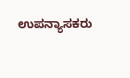ಉಪನ್ಯಾಸಕರು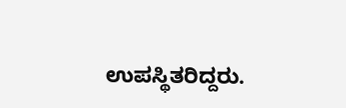ಉಪಸ್ಥಿತರಿದ್ದರು.